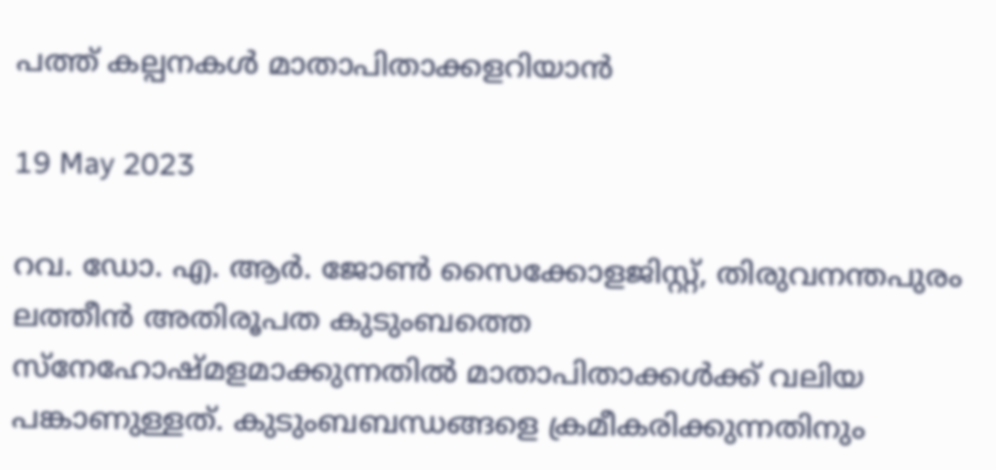പത്ത് കല്പനകൾ മാതാപിതാക്കളറിയാൻ

19 May 2023

റവ. ഡോ. എ. ആർ. ജോൺ സൈക്കോളജിസ്റ്റ്, തിരുവനന്തപുരം ലത്തീൻ അതിരൂപത കുടുംബത്തെ സ്‌നേഹോഷ്മളമാക്കുന്നതിൽ മാതാപിതാക്കൾക്ക് വലിയ പങ്കാണുള്ളത്. കുടുംബബന്ധങ്ങളെ ക്രമീകരിക്കുന്നതിനും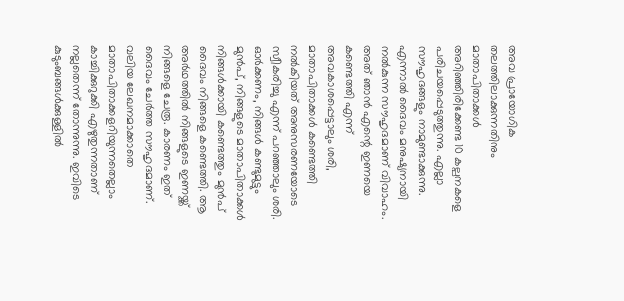അവ പ്രായോഗിക തലത്തിലാക്കുന്നതിനും മാതാപിതാക്കൾ അറിഞ്ഞിരിക്കേണ്ട 10 കല്പനകളെ പരിചയപ്പെടുത്തുന്നു. എല്ലാ സൗഹൃദങ്ങളും നാമുണ്ടാക്കുന്നു. എന്നാൽ ദൈവം മനുഷ്യനായി നൽകുന്ന സൗഹൃദമാണ് വിവാഹം. അത് ഞാൻ എന്റെ ഇണയെ കണ്ടെത്തി എന്ന് അവകാശപ്പെട്ടാലും ശരി, മാതാപിതാക്കൾ കണ്ടെത്തി നൽകിയത് അനുസരണയോടെ സ്വീകരിച്ചു എന്ന് പറഞ്ഞാലും ശരി. ഓർക്കണം, നിങ്ങൾ കണ്ടുമുട്ടും മുൻപ്, നിങ്ങളുടെ മാതാപിതാക്കൾ നിങ്ങൾക്കായി കണ്ടെത്തും മുൻപ് ദൈവം നിങ്ങളെ കണ്ടെത്തി. ആ അർഥത്തിൽ നിങ്ങളുടെ ഇണയ്ക്ക് നിങ്ങളെ ചേരൂ. കാരണം ഇത് ദൈവം ചേർത്ത സൗഹൃദമാണ്. വലിയ ലേഖനമാക്കാതെ മാതാപിതാക്കളറിയുന്നതെല്ലാം കാച്ചിക്കുറുക്കി എഴുതുന്നതാണ് നല്ലതെന്ന് തോന്നുന്നു. ഇവിടെ കുടുംബങ്ങൾക്കുള്ളിൽ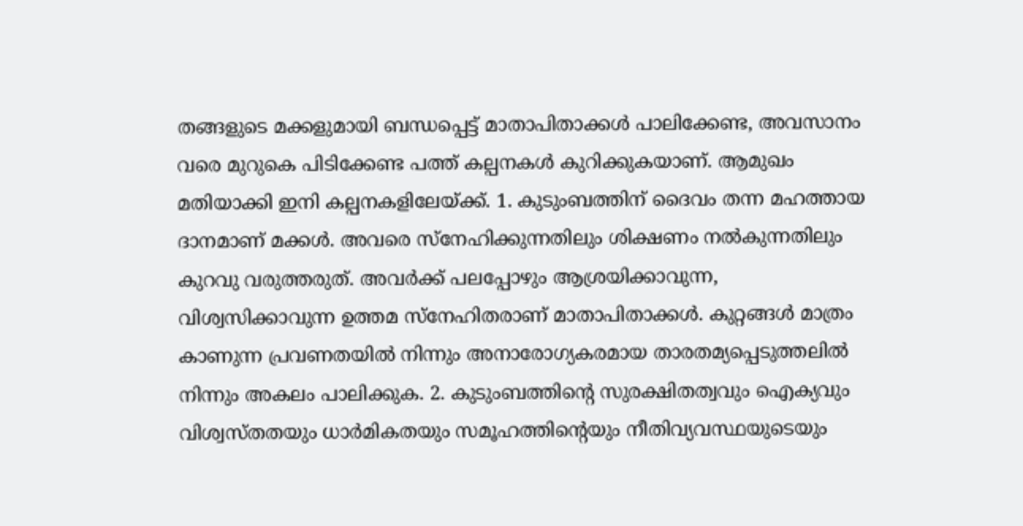തങ്ങളുടെ മക്കളുമായി ബന്ധപ്പെട്ട് മാതാപിതാക്കൾ പാലിക്കേണ്ട, അവസാനം വരെ മുറുകെ പിടിക്കേണ്ട പത്ത് കല്പനകൾ കുറിക്കുകയാണ്. ആമുഖം മതിയാക്കി ഇനി കല്പനകളിലേയ്ക്ക്. 1. കുടുംബത്തിന് ദൈവം തന്ന മഹത്തായ ദാനമാണ് മക്കൾ. അവരെ സ്‌നേഹിക്കുന്നതിലും ശിക്ഷണം നൽകുന്നതിലും കുറവു വരുത്തരുത്. അവർക്ക് പലപ്പോഴും ആശ്രയിക്കാവുന്ന, വിശ്വസിക്കാവുന്ന ഉത്തമ സ്‌നേഹിതരാണ് മാതാപിതാക്കൾ. കുറ്റങ്ങൾ മാത്രം കാണുന്ന പ്രവണതയിൽ നിന്നും അനാരോഗ്യകരമായ താരതമ്യപ്പെടുത്തലിൽ നിന്നും അകലം പാലിക്കുക. 2. കുടുംബത്തിന്റെ സുരക്ഷിതത്വവും ഐക്യവും വിശ്വസ്തതയും ധാർമികതയും സമൂഹത്തിന്റെയും നീതിവ്യവസ്ഥയുടെയും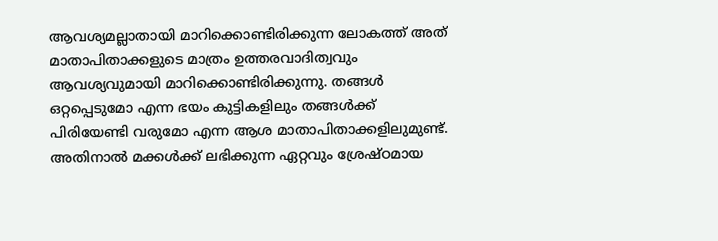ആവശ്യമല്ലാതായി മാറിക്കൊണ്ടിരിക്കുന്ന ലോകത്ത് അത് മാതാപിതാക്കളുടെ മാത്രം ഉത്തരവാദിത്വവും ആവശ്യവുമായി മാറിക്കൊണ്ടിരിക്കുന്നു. തങ്ങൾ ഒറ്റപ്പെടുമോ എന്ന ഭയം കുട്ടികളിലും തങ്ങൾക്ക് പിരിയേണ്ടി വരുമോ എന്ന ആശ മാതാപിതാക്കളിലുമുണ്ട്. അതിനാൽ മക്കൾക്ക് ലഭിക്കുന്ന ഏറ്റവും ശ്രേഷ്ഠമായ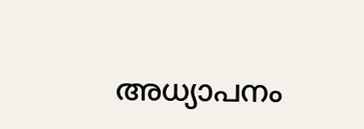അധ്യാപനം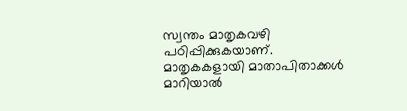സ്വന്തം മാതൃകവഴി പഠിപ്പിക്കുകയാണ്. മാതൃകകളായി മാതാപിതാക്കൾ മാറിയാൽ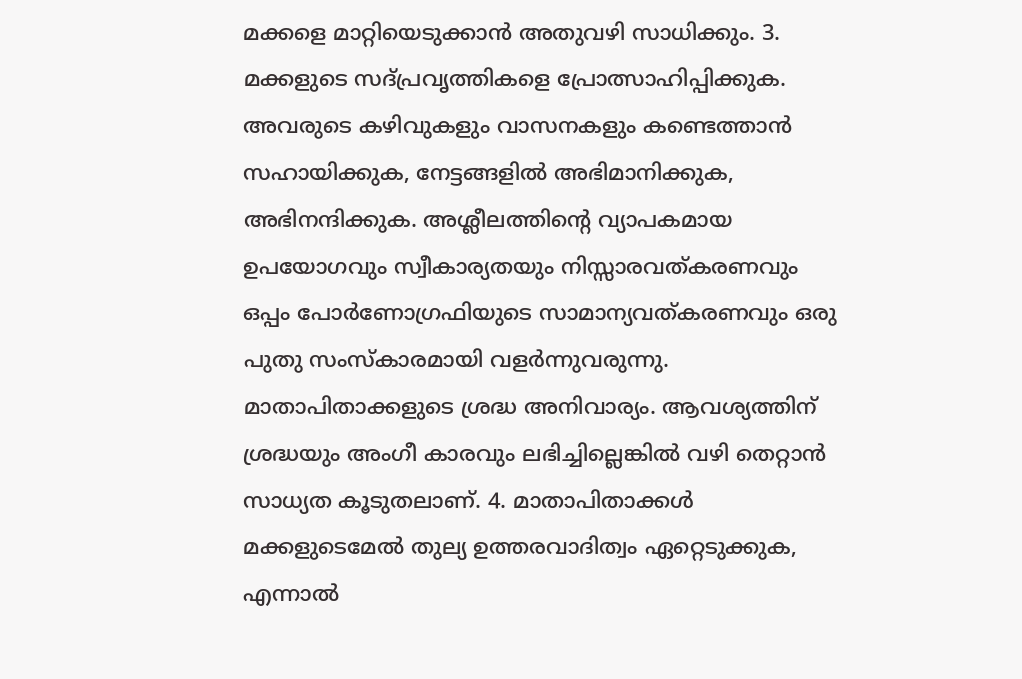മക്കളെ മാറ്റിയെടുക്കാൻ അതുവഴി സാധിക്കും. 3. മക്കളുടെ സദ്പ്രവൃത്തികളെ പ്രോത്സാഹിപ്പിക്കുക. അവരുടെ കഴിവുകളും വാസനകളും കണ്ടെത്താൻ സഹായിക്കുക, നേട്ടങ്ങളിൽ അഭിമാനിക്കുക, അഭിനന്ദിക്കുക. അശ്ലീലത്തിന്റെ വ്യാപകമായ ഉപയോഗവും സ്വീകാര്യതയും നിസ്സാരവത്കരണവും ഒപ്പം പോർണോഗ്രഫിയുടെ സാമാന്യവത്കരണവും ഒരു പുതു സംസ്‌കാരമായി വളർന്നുവരുന്നു. മാതാപിതാക്കളുടെ ശ്രദ്ധ അനിവാര്യം. ആവശ്യത്തിന് ശ്രദ്ധയും അംഗീ കാരവും ലഭിച്ചില്ലെങ്കിൽ വഴി തെറ്റാൻ സാധ്യത കൂടുതലാണ്. 4. മാതാപിതാക്കൾ മക്കളുടെമേൽ തുല്യ ഉത്തരവാദിത്വം ഏറ്റെടുക്കുക, എന്നാൽ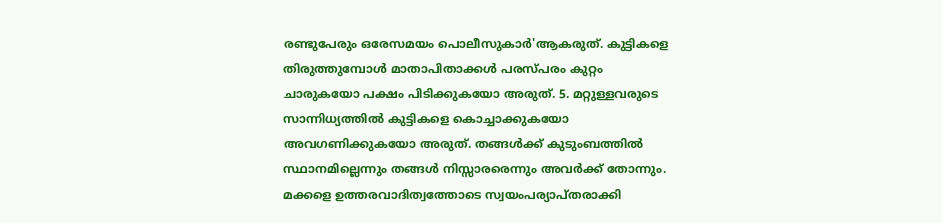രണ്ടുപേരും ഒരേസമയം പൊലീസുകാർ'ആകരുത്. കുട്ടികളെ തിരുത്തുമ്പോൾ മാതാപിതാക്കൾ പരസ്പരം കുറ്റം ചാരുകയോ പക്ഷം പിടിക്കുകയോ അരുത്. 5. മറ്റുള്ളവരുടെ സാന്നിധ്യത്തിൽ കുട്ടികളെ കൊച്ചാക്കുകയോ അവഗണിക്കുകയോ അരുത്. തങ്ങൾക്ക് കുടുംബത്തിൽ സ്ഥാനമില്ലെന്നും തങ്ങൾ നിസ്സാരരെന്നും അവർക്ക് തോന്നും. മക്കളെ ഉത്തരവാദിത്വത്തോടെ സ്വയംപര്യാപ്തരാക്കി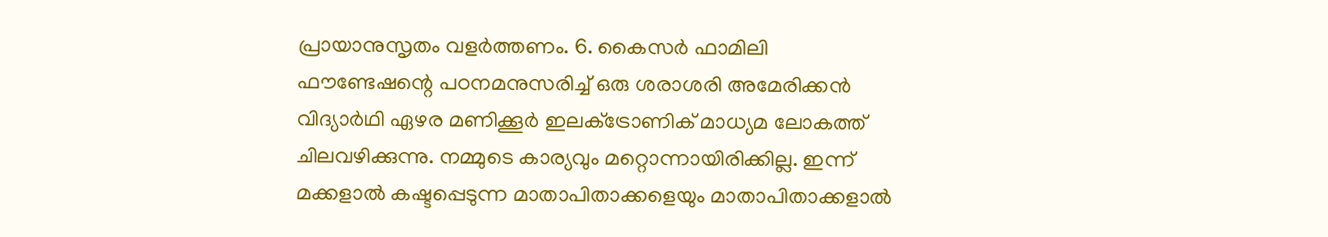പ്രായാനുസൃതം വളർത്തണം. 6. കൈസർ ഫാമിലി ഫൗണ്ടേഷന്റെ പഠനമനുസരിച്ച് ഒരു ശരാശരി അമേരിക്കൻ വിദ്യാർഥി ഏഴര മണിക്കൂർ ഇലക്‌ട്രോണിക് മാധ്യമ ലോകത്ത് ചിലവഴിക്കുന്നു. നമ്മുടെ കാര്യവും മറ്റൊന്നായിരിക്കില്ല. ഇന്ന് മക്കളാൽ കഷ്ടപ്പെടുന്ന മാതാപിതാക്കളെയും മാതാപിതാക്കളാൽ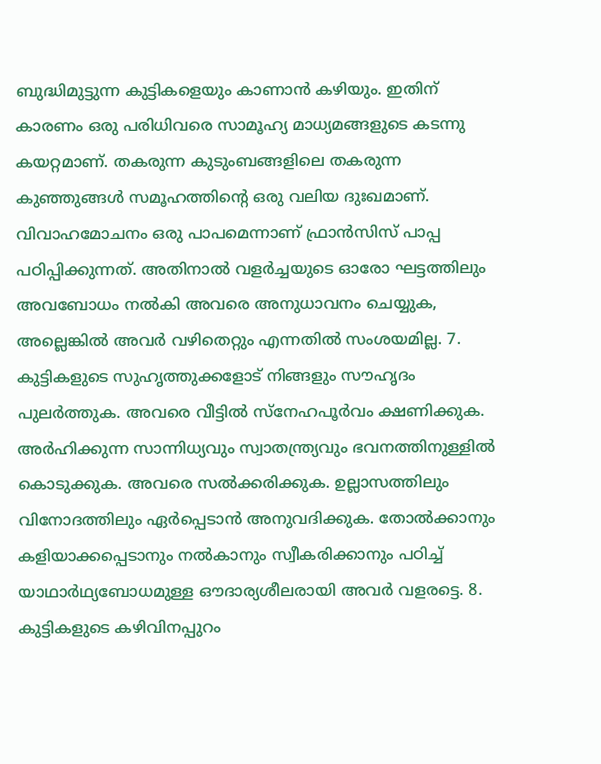ബുദ്ധിമുട്ടുന്ന കുട്ടികളെയും കാണാൻ കഴിയും. ഇതിന് കാരണം ഒരു പരിധിവരെ സാമൂഹ്യ മാധ്യമങ്ങളുടെ കടന്നു കയറ്റമാണ്. തകരുന്ന കുടുംബങ്ങളിലെ തകരുന്ന കുഞ്ഞുങ്ങൾ സമൂഹത്തിന്റെ ഒരു വലിയ ദുഃഖമാണ്. വിവാഹമോചനം ഒരു പാപമെന്നാണ് ഫ്രാൻസിസ് പാപ്പ പഠിപ്പിക്കുന്നത്. അതിനാൽ വളർച്ചയുടെ ഓരോ ഘട്ടത്തിലും അവബോധം നൽകി അവരെ അനുധാവനം ചെയ്യുക, അല്ലെങ്കിൽ അവർ വഴിതെറ്റും എന്നതിൽ സംശയമില്ല. 7. കുട്ടികളുടെ സുഹൃത്തുക്കളോട് നിങ്ങളും സൗഹൃദം പുലർത്തുക. അവരെ വീട്ടിൽ സ്‌നേഹപൂർവം ക്ഷണിക്കുക. അർഹിക്കുന്ന സാന്നിധ്യവും സ്വാതന്ത്ര്യവും ഭവനത്തിനുള്ളിൽ കൊടുക്കുക. അവരെ സൽക്കരിക്കുക. ഉല്ലാസത്തിലും വിനോദത്തിലും ഏർപ്പെടാൻ അനുവദിക്കുക. തോൽക്കാനും കളിയാക്കപ്പെടാനും നൽകാനും സ്വീകരിക്കാനും പഠിച്ച് യാഥാർഥ്യബോധമുള്ള ഔദാര്യശീലരായി അവർ വളരട്ടെ. 8. കുട്ടികളുടെ കഴിവിനപ്പുറം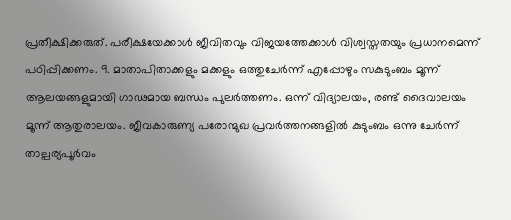പ്രതീക്ഷിക്കരുത്. പരീക്ഷയേക്കാൾ ജീവിതവും വിജയത്തേക്കാൾ വിശ്വസ്തതയും പ്രധാനമെന്ന് പഠിപ്പിക്കണം. 9. മാതാപിതാക്കളും മക്കളും ഒത്തുചേർന്ന് എപ്പോഴും സകുടുംബം മൂന്ന് ആലയങ്ങളുമായി ഗാഢമായ ബന്ധം പുലർത്തണം. ഒന്ന് വിദ്യാലയം, രണ്ട് ദൈവാലയം മൂന്ന് ആതുരാലയം. ജീവകാരുണ്യ പരോന്മുഖ പ്രവർത്തനങ്ങളിൽ കുടുംബം ഒന്നു ചേർന്ന് താല്പര്യപൂർവം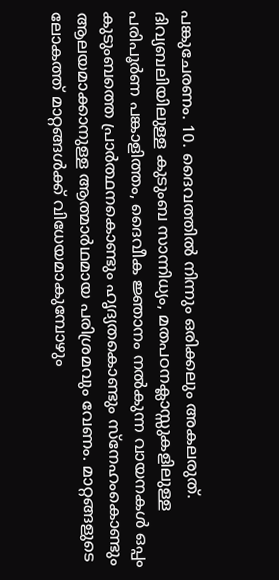പങ്കുചേരണം. 10. ദൈവത്തിൽ നിന്നും ഒരിക്കലും അകലരുത്. ദിവ്യബലിയിലുള്ള കുടുംബ സാന്നിധ്യം, മതപഠനക്ലാസ്സുകളിലുള്ള പരിപൂർണ പങ്കാളിത്തം, ദൈവീക ജ്ഞാനം നൽകുന്ന വായനകൾ ഒപ്പം കുടുംബത്തെ പ്രാർത്ഥനകൊണ്ടും ഹൃദ്യതകൊണ്ടും സ്‌നേഹംകൊണ്ടും ആലയമാക്കാനുള്ള ആത്മാർഥമായ പരിശ്രമവും വേണം. മാറ്റങ്ങളുടെ ലോകത്ത് മാറ്റങ്ങൾക്ക് വിധേയമാകുമ്പോഴും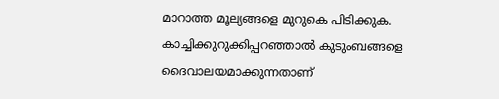മാറാത്ത മൂല്യങ്ങളെ മുറുകെ പിടിക്കുക. കാച്ചിക്കുറുക്കിപ്പറഞ്ഞാൽ കുടുംബങ്ങളെ ദൈവാലയമാക്കുന്നതാണ്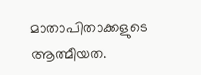മാതാപിതാക്കളുടെ ആത്മീയത.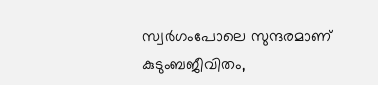സ്വർഗംപോലെ സുന്ദരമാണ് കുടുംബജീവിതം,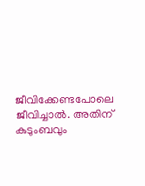ജീവിക്കേണ്ടപോലെ ജീവിച്ചാൽ. അതിന് കുടുംബവും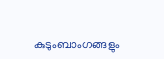കുടുംബാംഗങ്ങളും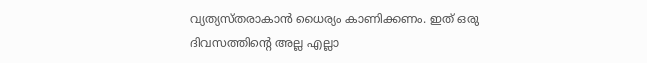വ്യത്യസ്തരാകാൻ ധൈര്യം കാണിക്കണം. ഇത് ഒരു ദിവസത്തിന്റെ അല്ല എല്ലാ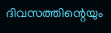ദിവസത്തിന്റെയും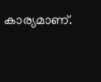കാര്യമാണ്.